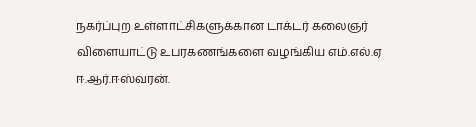நகர்ப்புற உள்ளாட்சிகளுக்கான டாக்டர் கலைஞர் விளையாட்டு உபரகணங்களை வழங்கிய எம்.எல்.ஏ ஈ.ஆர்.ஈஸ்வரன்.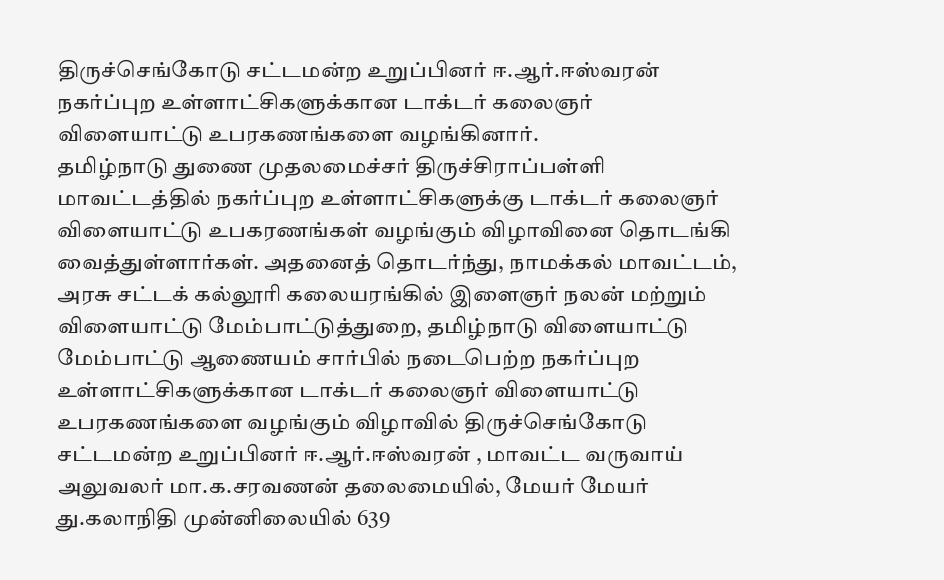திருச்செங்கோடு சட்டமன்ற உறுப்பினர் ஈ.ஆர்.ஈஸ்வரன் நகர்ப்புற உள்ளாட்சிகளுக்கான டாக்டர் கலைஞர் விளையாட்டு உபரகணங்களை வழங்கினார்.
தமிழ்நாடு துணை முதலமைச்சர் திருச்சிராப்பள்ளி மாவட்டத்தில் நகர்ப்புற உள்ளாட்சிகளுக்கு டாக்டர் கலைஞர் விளையாட்டு உபகரணங்கள் வழங்கும் விழாவினை தொடங்கி வைத்துள்ளார்கள். அதனைத் தொடர்ந்து, நாமக்கல் மாவட்டம், அரசு சட்டக் கல்லூரி கலையரங்கில் இளைஞர் நலன் மற்றும் விளையாட்டு மேம்பாட்டுத்துறை, தமிழ்நாடு விளையாட்டு மேம்பாட்டு ஆணையம் சார்பில் நடைபெற்ற நகர்ப்புற உள்ளாட்சிகளுக்கான டாக்டர் கலைஞர் விளையாட்டு உபரகணங்களை வழங்கும் விழாவில் திருச்செங்கோடு சட்டமன்ற உறுப்பினர் ஈ.ஆர்.ஈஸ்வரன் , மாவட்ட வருவாய் அலுவலர் மா.க.சரவணன் தலைமையில், மேயர் மேயர் து.கலாநிதி முன்னிலையில் 639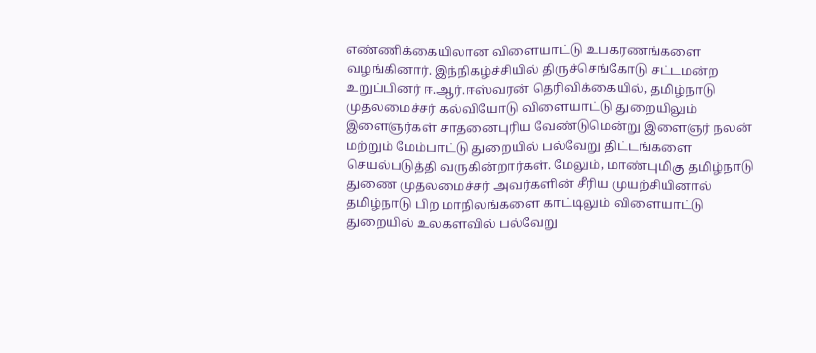எண்ணிக்கையிலான விளையாட்டு உபகரணங்களை வழங்கினார். இந்நிகழ்ச்சியில் திருச்செங்கோடு சட்டமன்ற உறுப்பினர் ஈ.ஆர்.ஈஸ்வரன் தெரிவிக்கையில், தமிழ்நாடு முதலமைச்சர் கல்வியோடு விளையாட்டு துறையிலும் இளைஞர்கள் சாதனைபுரிய வேண்டுமென்று இளைஞர் நலன் மற்றும் மேம்பாட்டு துறையில் பல்வேறு திட்டங்களை செயல்படுத்தி வருகின்றார்கள். மேலும், மாண்புமிகு தமிழ்நாடு துணை முதலமைச்சர் அவர்களின் சீரிய முயற்சியினால் தமிழ்நாடு பிற மாநிலங்களை காட்டிலும் விளையாட்டு துறையில் உலகளவில் பல்வேறு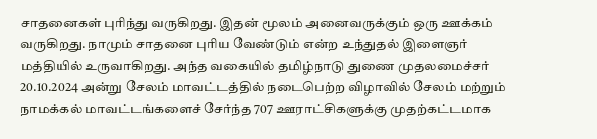சாதனைகள் புரிந்து வருகிறது. இதன் மூலம் அனைவருக்கும் ஒரு ஊக்கம் வருகிறது. நாமும் சாதனை புரிய வேண்டும் என்ற உந்துதல் இளைஞர் மத்தியில் உருவாகிறது. அந்த வகையில் தமிழ்நாடு துணை முதலமைச்சர் 20.10.2024 அன்று சேலம் மாவட்டத்தில் நடைபெற்ற விழாவில் சேலம் மற்றும் நாமக்கல் மாவட்டங்களைச் சேர்ந்த 707 ஊராட்சிகளுக்கு முதற்கட்டமாக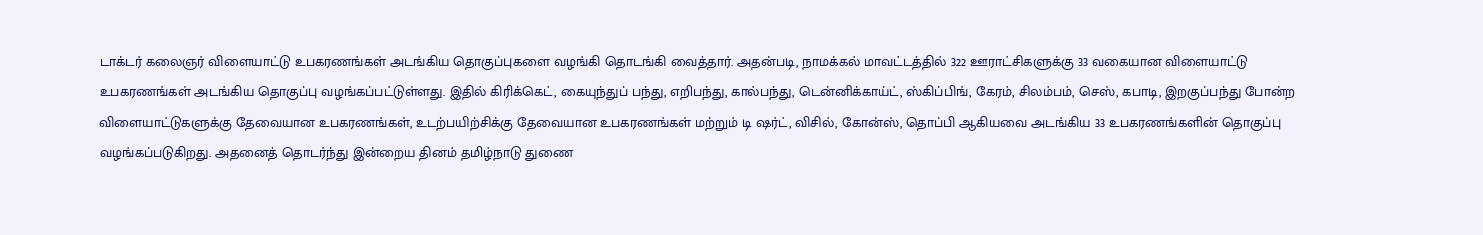டாக்டர் கலைஞர் விளையாட்டு உபகரணங்கள் அடங்கிய தொகுப்புகளை வழங்கி தொடங்கி வைத்தார். அதன்படி, நாமக்கல் மாவட்டத்தில் 322 ஊராட்சிகளுக்கு 33 வகையான விளையாட்டு உபகரணங்கள் அடங்கிய தொகுப்பு வழங்கப்பட்டுள்ளது. இதில் கிரிக்கெட், கையுந்துப் பந்து, எறிபந்து, கால்பந்து, டென்னிக்காய்ட், ஸ்கிப்பிங், கேரம், சிலம்பம், செஸ், கபாடி, இறகுப்பந்து போன்ற விளையாட்டுகளுக்கு தேவையான உபகரணங்கள், உடற்பயிற்சிக்கு தேவையான உபகரணங்கள் மற்றும் டி ஷர்ட், விசில், கோன்ஸ், தொப்பி ஆகியவை அடங்கிய 33 உபகரணங்களின் தொகுப்பு வழங்கப்படுகிறது. அதனைத் தொடர்ந்து இன்றைய தினம் தமிழ்நாடு துணை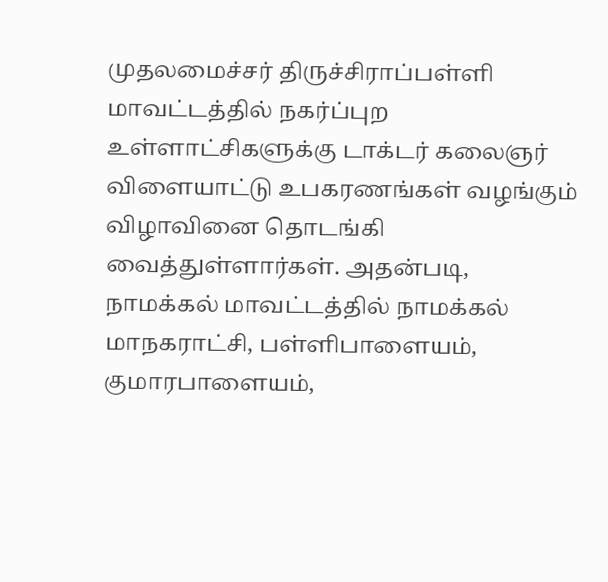முதலமைச்சர் திருச்சிராப்பள்ளி மாவட்டத்தில் நகர்ப்புற உள்ளாட்சிகளுக்கு டாக்டர் கலைஞர் விளையாட்டு உபகரணங்கள் வழங்கும் விழாவினை தொடங்கி வைத்துள்ளார்கள். அதன்படி, நாமக்கல் மாவட்டத்தில் நாமக்கல் மாநகராட்சி, பள்ளிபாளையம், குமாரபாளையம்,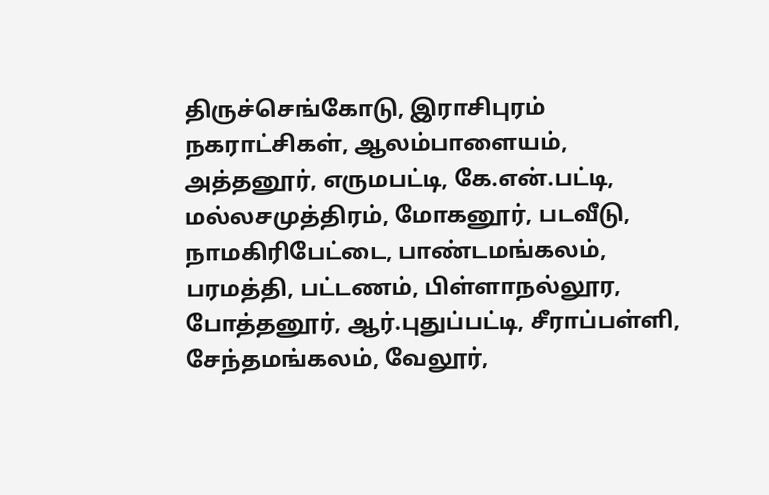திருச்செங்கோடு, இராசிபுரம் நகராட்சிகள், ஆலம்பாளையம், அத்தனூர், எருமபட்டி, கே.என்.பட்டி, மல்லசமுத்திரம், மோகனூர், படவீடு, நாமகிரிபேட்டை, பாண்டமங்கலம், பரமத்தி, பட்டணம், பிள்ளாநல்லூர, போத்தனூர், ஆர்.புதுப்பட்டி, சீராப்பள்ளி, சேந்தமங்கலம், வேலூர்,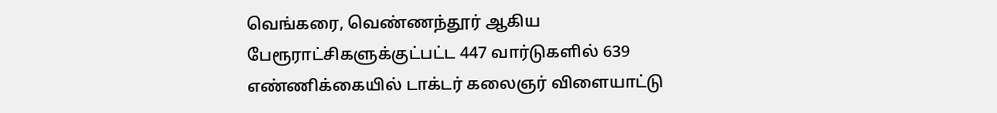வெங்கரை, வெண்ணந்தூர் ஆகிய பேரூராட்சிகளுக்குட்பட்ட 447 வார்டுகளில் 639 எண்ணிக்கையில் டாக்டர் கலைஞர் விளையாட்டு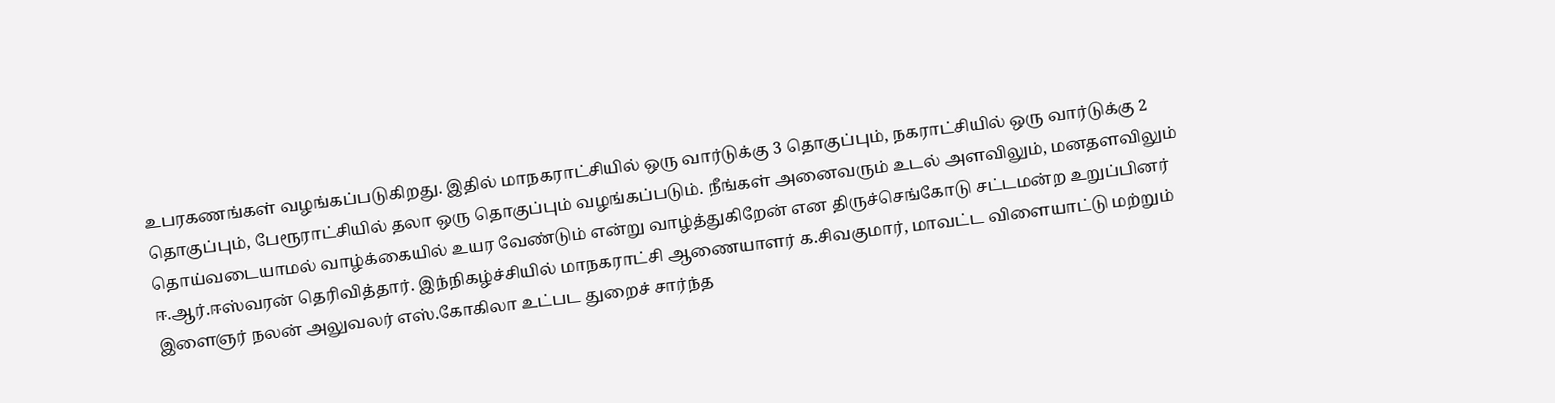உபரகணங்கள் வழங்கப்படுகிறது. இதில் மாநகராட்சியில் ஒரு வார்டுக்கு 3 தொகுப்பும், நகராட்சியில் ஒரு வார்டுக்கு 2 தொகுப்பும், பேரூராட்சியில் தலா ஒரு தொகுப்பும் வழங்கப்படும். நீங்கள் அனைவரும் உடல் அளவிலும், மனதளவிலும் தொய்வடையாமல் வாழ்க்கையில் உயர வேண்டும் என்று வாழ்த்துகிறேன் என திருச்செங்கோடு சட்டமன்ற உறுப்பினர் ஈ.ஆர்.ஈஸ்வரன் தெரிவித்தார். இந்நிகழ்ச்சியில் மாநகராட்சி ஆணையாளர் க.சிவகுமார், மாவட்ட விளையாட்டு மற்றும் இளைஞர் நலன் அலுவலர் எஸ்.கோகிலா உட்பட துறைச் சார்ந்த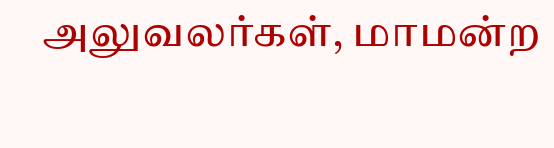அலுவலர்கள், மாமன்ற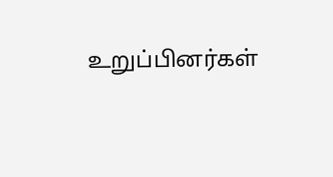உறுப்பினர்கள்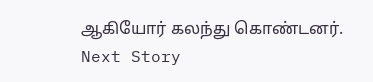ஆகியோர் கலந்து கொண்டனர்.
Next Story